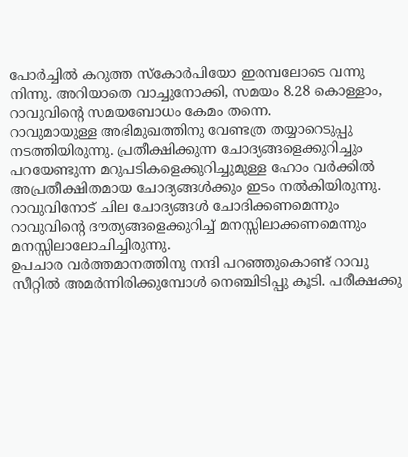പോർച്ചിൽ കറുത്ത സ്കോർപിയോ ഇരമ്പലോടെ വന്നു നിന്നു. അറിയാതെ വാച്ചുനോക്കി, സമയം 8.28 കൊള്ളാം, റാവുവിന്റെ സമയബോധം കേമം തന്നെ.
റാവുമായുള്ള അഭിമുഖത്തിനു വേണ്ടത്ര തയ്യാറെടുപ്പു നടത്തിയിരുന്നു. പ്രതീക്ഷിക്കുന്ന ചോദ്യങ്ങളെക്കുറിച്ചും പറയേണ്ടുന്ന മറുപടികളെക്കുറിച്ചുമുള്ള ഹോം വർക്കിൽ അപ്രതീക്ഷിതമായ ചോദ്യങ്ങൾക്കും ഇടം നൽകിയിരുന്നു. റാവുവിനോട് ചില ചോദ്യങ്ങൾ ചോദിക്കണമെന്നും റാവുവിന്റെ ദൗത്യങ്ങളെക്കുറിച്ച് മനസ്സിലാക്കണമെന്നും മനസ്സിലാലോചിച്ചിരുന്നു.
ഉപചാര വർത്തമാനത്തിനു നന്ദി പറഞ്ഞുകൊണ്ട് റാവു സീറ്റിൽ അമർന്നിരിക്കുമ്പോൾ നെഞ്ചിടിപ്പു കൂടി. പരീക്ഷക്കു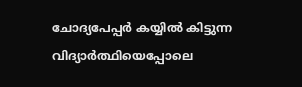ചോദ്യപേപ്പർ കയ്യിൽ കിട്ടുന്ന വിദ്യാർത്ഥിയെപ്പോലെ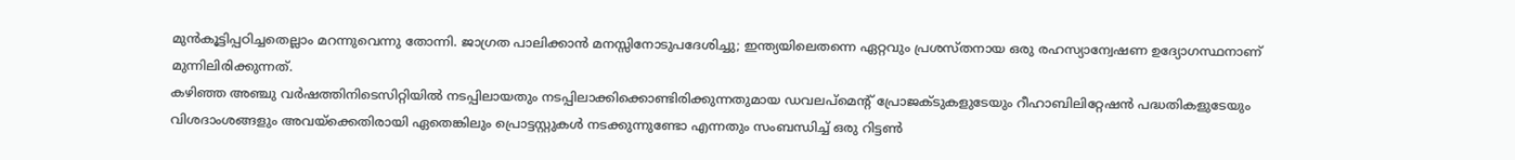മുൻകൂട്ടിപ്പഠിച്ചതെല്ലാം മറന്നുവെന്നു തോന്നി. ജാഗ്രത പാലിക്കാൻ മനസ്സിനോടുപദേശിച്ചു; ഇന്ത്യയിലെതന്നെ ഏറ്റവും പ്രശസ്തനായ ഒരു രഹസ്യാന്വേഷണ ഉദ്യോഗസ്ഥനാണ് മുന്നിലിരിക്കുന്നത്.
കഴിഞ്ഞ അഞ്ചു വർഷത്തിനിടെസിറ്റിയിൽ നടപ്പിലായതും നടപ്പിലാക്കിക്കൊണ്ടിരിക്കുന്നതുമായ ഡവലപ്മെന്റ് പ്രോജക്ടുകളുടേയും റീഹാബിലിറ്റേഷൻ പദ്ധതികളുടേയും വിശദാംശങ്ങളും അവയ്ക്കെതിരായി ഏതെങ്കിലും പ്രൊട്ടസ്റ്റുകൾ നടക്കുന്നുണ്ടോ എന്നതും സംബന്ധിച്ച് ഒരു റിട്ടൺ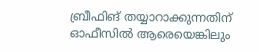ബ്രീഫിങ് തയ്യാറാക്കുന്നതിന് ഓഫീസിൽ ആരെയെങ്കിലും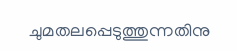ചുമതലപ്പെടുത്തുന്നതിനു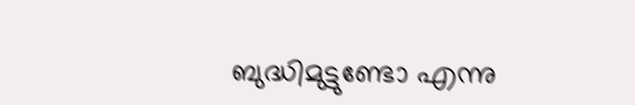ബുദ്ധിമുട്ടുണ്ടോ എന്നു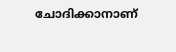ചോദിക്കാനാണ്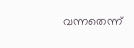വന്നതെന്ന്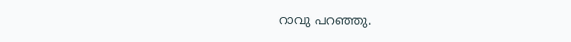റാവു പറഞ്ഞു.